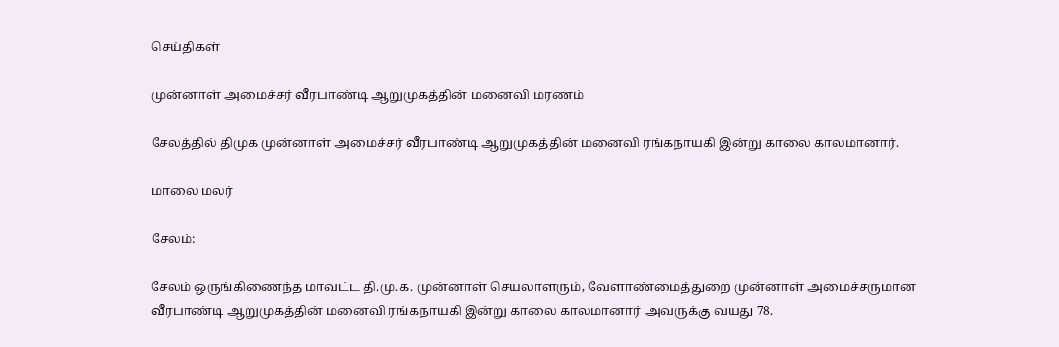செய்திகள்

முன்னாள் அமைச்சர் வீரபாண்டி ஆறுமுகத்தின் மனைவி மரணம்

சேலத்தில் திமுக முன்னாள் அமைச்சர் வீரபாண்டி ஆறுமுகத்தின் மனைவி ரங்கநாயகி இன்று காலை காலமானார்.

மாலை மலர்

சேலம்:

சேலம் ஒருங்கிணைந்த மாவட்ட தி.மு.க. முன்னாள் செயலாளரும், வேளாண்மைத்துறை முன்னாள் அமைச்சருமான வீரபாண்டி ஆறுமுகத்தின் மனைவி ரங்கநாயகி இன்று காலை காலமானார் அவருக்கு வயது 78.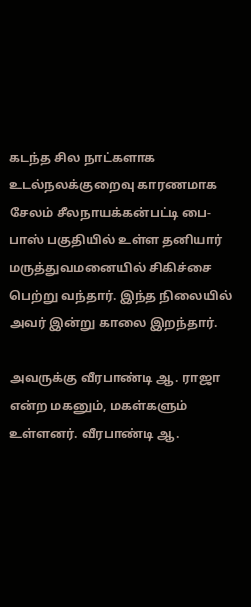கடந்த சில நாட்களாக உடல்நலக்குறைவு காரணமாக சேலம் சீலநாயக்கன்பட்டி பை-பாஸ் பகுதியில் உள்ள தனியார் மருத்துவமனையில் சிகிச்சை பெற்று வந்தார். இந்த நிலையில் அவர் இன்று காலை இறந்தார்.

அவருக்கு வீரபாண்டி ஆ. ராஜா என்ற மகனும், மகள்களும் உள்ளனர். வீரபாண்டி ஆ.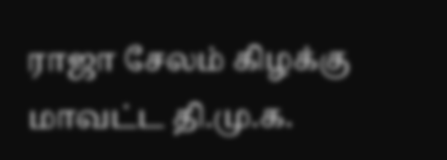ராஜா சேலம் கிழக்கு மாவட்ட தி.மு.க.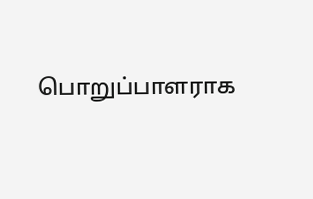பொறுப்பாளராக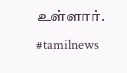உள்ளார். #tamilnews